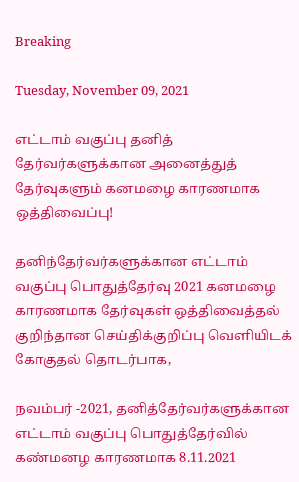Breaking

Tuesday, November 09, 2021

எட்டாம் வகுப்பு தனித் தேர்வர்களுக்கான அனைத்துத் தேர்வுகளும் கனமழை காரணமாக ஒத்திவைப்பு!

தனிந்தேர்வர்களுக்கான எட்டாம் வகுப்பு பொதுத்தேர்வு 2021 கனமழை காரணமாக தேர்வுகள் ஒத்திவைத்தல் குறிந்தான செய்திக்குறிப்பு வெளியிடக் கோகுதல் தொடர்பாக,

நவம்பர் -2021, தனித்தேர்வர்களுக்கான எட்டாம் வகுப்பு பொதுத்தேர்வில் கண்மனழ காரணமாக 8.11.2021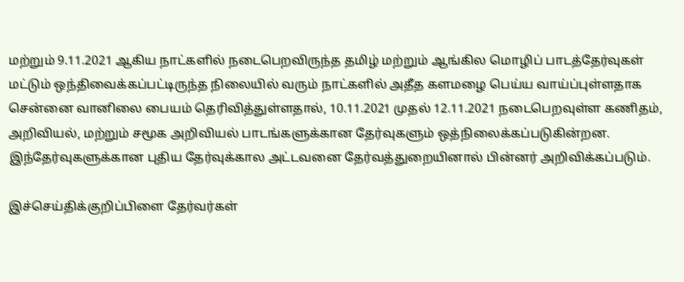மற்றும் 9.11.2021 ஆகிய நாட்களில் நடைபெறவிருந்த தமிழ் மற்றும் ஆங்கில மொழிப் பாடத்தேர்வுகள் மட்டும் ஒந்திவைக்கப்பட்டிருந்த நிலையில் வரும் நாட்களில் அதீத களமழை பெய்ய வாய்ப்புள்ளதாக சென்னை வானிலை பையம் தெரிவித்துள்ளதால், 10.11.2021 முதல் 12.11.2021 நடைபெறவுள்ள கணிதம், அறிவியல், மற்றும் சமூக அறிவியல் பாடங்களுக்கான தேர்வுகளும் ஒத்நிலைக்கப்படுகின்றன. இந்தேர்வுகளுக்கான புதிய தேர்வுக்கால அட்டவனை தேர்வத்துறையினால் பின்னர் அறிவிக்கப்படும்.

இச்செய்திக்குறிப்பிளை தேர்வர்கள்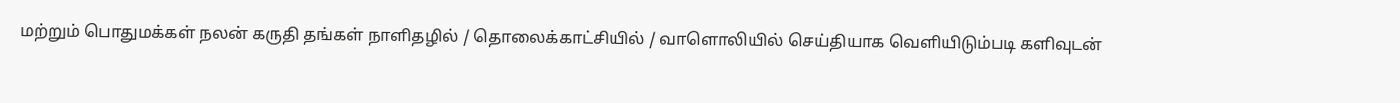மற்றும் பொதுமக்கள் நலன் கருதி தங்கள் நாளிதழில் / தொலைக்காட்சியில் / வாளொலியில் செய்தியாக வெளியிடும்படி களிவுடன்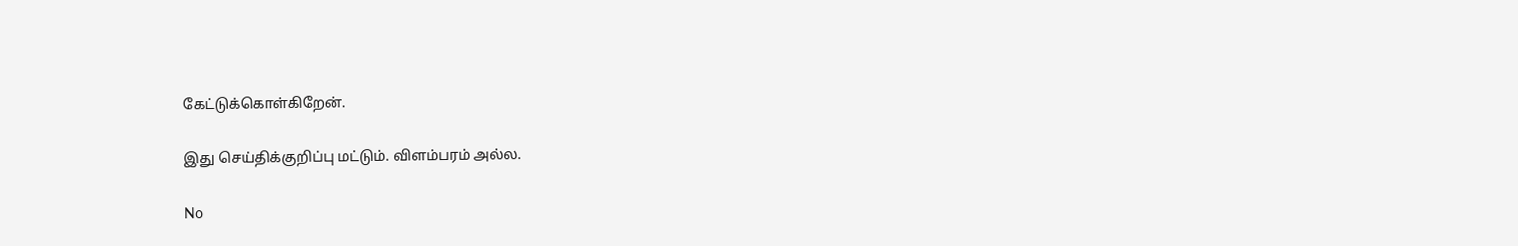கேட்டுக்கொள்கிறேன்.

இது செய்திக்குறிப்பு மட்டும். விளம்பரம் அல்ல.

No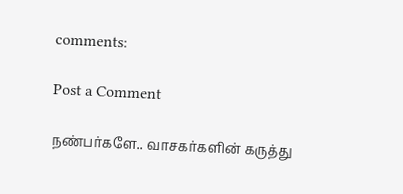comments:

Post a Comment

நண்பர்களே.. வாசகர்களின் கருத்து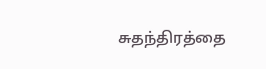சுதந்திரத்தை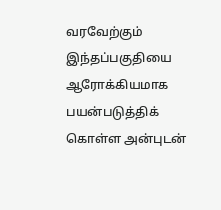வரவேற்கும் இந்தப்பகுதியை ஆரோக்கியமாக பயன்படுத்திக் கொள்ள அன்புடன்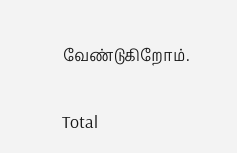வேண்டுகிறோம்.

Total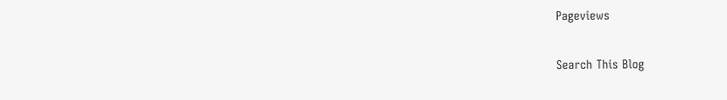Pageviews

Search This Blog